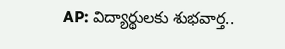AP: విద్యార్థులకు శుభవార్త..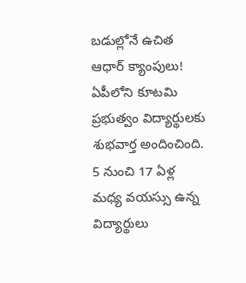బడుల్లోనే ఉచిత ఆధార్ క్యాంపులు!
ఏపీలోని కూటమి ప్రభుత్వం విద్యార్థులకు శుభవార్త అందించింది. 5 నుంచి 17 ఏళ్ల మధ్య వయస్సు ఉన్న విద్యార్థులు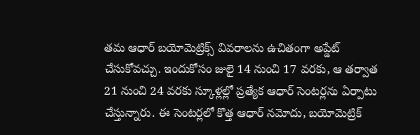తమ ఆధార్ బయోమెట్రిక్స్ వివరాలను ఉచితంగా అప్డేట్ చేసుకోవచ్చు. ఇందుకోసం జులై 14 నుంచి 17 వరకు, ఆ తర్వాత 21 నుంచి 24 వరకు స్కూళ్లల్లో ప్రత్యేక ఆధార్ సెంటర్లను ఏర్పాటు చేస్తున్నారు. ఈ సెంటర్లలో కొత్త ఆధార్ నమోదు, బయోమెట్రిక్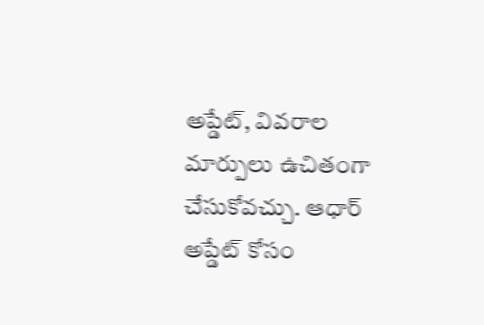అప్డేట్, వివరాల మార్పులు ఉచితంగా చేసుకోవచ్చు. ఆధార్ అప్డేట్ కోసం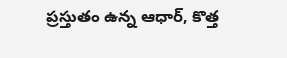ప్రస్తుతం ఉన్న ఆధార్, కొత్త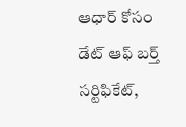ఆధార్ కోసం డేట్ ఆఫ్ బర్త్ సర్టిఫికేట్,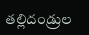తల్లిదండ్రుల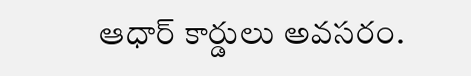ఆధార్ కార్డులు అవసరం.